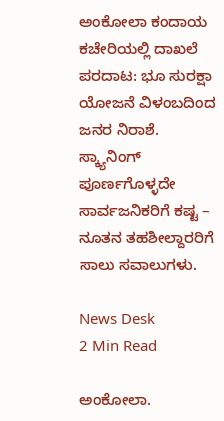ಅಂಕೋಲಾ ಕಂದಾಯ ಕಚೇರಿಯಲ್ಲಿ ದಾಖಲೆ ಪರದಾಟ: ಭೂ ಸುರಕ್ಷಾ ಯೋಜನೆ ವಿಳಂಬದಿಂದ ಜನರ ನಿರಾಶೆ. ಸ್ಕ್ಯಾನಿಂಗ್ ಪೂರ್ಣಗೊಳ್ಳದೇ ಸಾರ್ವಜನಿಕರಿಗೆ ಕಷ್ಟ – ನೂತನ ತಹಶೀಲ್ದಾರರಿಗೆ ಸಾಲು ಸವಾಲುಗಳು.

News Desk
2 Min Read

ಅಂಕೋಲಾ.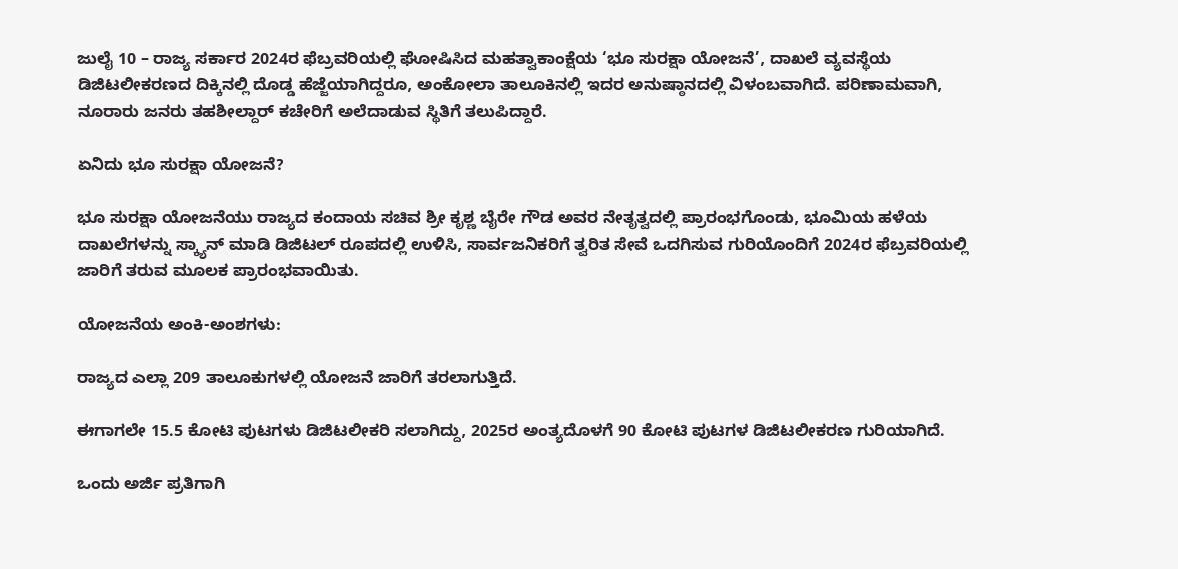ಜುಲೈ 10 – ರಾಜ್ಯ ಸರ್ಕಾರ 2024ರ ಫೆಬ್ರವರಿಯಲ್ಲಿ ಘೋಷಿಸಿದ ಮಹತ್ವಾಕಾಂಕ್ಷೆಯ ‘ಭೂ ಸುರಕ್ಷಾ ಯೋಜನೆ’, ದಾಖಲೆ ವ್ಯವಸ್ಥೆಯ ಡಿಜಿಟಲೀಕರಣದ ದಿಕ್ಕಿನಲ್ಲಿ ದೊಡ್ಡ ಹೆಜ್ಜೆಯಾಗಿದ್ದರೂ, ಅಂಕೋಲಾ ತಾಲೂಕಿನಲ್ಲಿ ಇದರ ಅನುಷ್ಠಾನದಲ್ಲಿ ವಿಳಂಬವಾಗಿದೆ. ಪರಿಣಾಮವಾಗಿ, ನೂರಾರು ಜನರು ತಹಶೀಲ್ದಾರ್ ಕಚೇರಿಗೆ ಅಲೆದಾಡುವ ಸ್ಥಿತಿಗೆ ತಲುಪಿದ್ದಾರೆ.

ಏನಿದು ಭೂ ಸುರಕ್ಷಾ ಯೋಜನೆ?

ಭೂ ಸುರಕ್ಷಾ ಯೋಜನೆಯು ರಾಜ್ಯದ ಕಂದಾಯ ಸಚಿವ ಶ್ರೀ ಕೃಶ್ಣ ಬೈರೇ ಗೌಡ ಅವರ ನೇತೃತ್ವದಲ್ಲಿ ಪ್ರಾರಂಭಗೊಂಡು, ಭೂಮಿಯ ಹಳೆಯ ದಾಖಲೆಗಳನ್ನು ಸ್ಕ್ಯಾನ್ ಮಾಡಿ ಡಿಜಿಟಲ್ ರೂಪದಲ್ಲಿ ಉಳಿಸಿ, ಸಾರ್ವಜನಿಕರಿಗೆ ತ್ವರಿತ ಸೇವೆ ಒದಗಿಸುವ ಗುರಿಯೊಂದಿಗೆ 2024ರ ಫೆಬ್ರವರಿಯಲ್ಲಿ ಜಾರಿಗೆ ತರುವ ಮೂಲಕ ಪ್ರಾರಂಭವಾಯಿತು.

ಯೋಜನೆಯ ಅಂಕಿ-ಅಂಶಗಳು:

ರಾಜ್ಯದ ಎಲ್ಲಾ 209 ತಾಲೂಕುಗಳಲ್ಲಿ ಯೋಜನೆ ಜಾರಿಗೆ ತರಲಾಗುತ್ತಿದೆ.

ಈಗಾಗಲೇ 15.5 ಕೋಟಿ ಪುಟಗಳು ಡಿಜಿಟಲೀಕರಿ ಸಲಾಗಿದ್ದು, 2025ರ ಅಂತ್ಯದೊಳಗೆ 90 ಕೋಟಿ ಪುಟಗಳ ಡಿಜಿಟಲೀಕರಣ ಗುರಿಯಾಗಿದೆ.

ಒಂದು ಅರ್ಜಿ ಪ್ರತಿಗಾಗಿ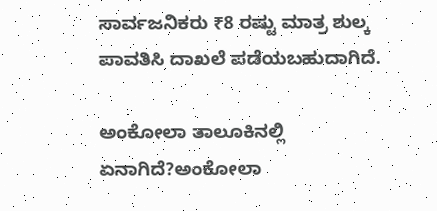ಸಾರ್ವಜನಿಕರು ₹8 ರಷ್ಟು ಮಾತ್ರ ಶುಲ್ಕ ಪಾವತಿಸಿ ದಾಖಲೆ ಪಡೆಯಬಹುದಾಗಿದೆ.

ಅಂಕೋಲಾ ತಾಲೂಕಿನಲ್ಲಿ ಏನಾಗಿದೆ?ಅಂಕೋಲಾ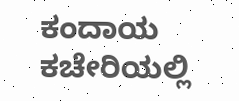ಕಂದಾಯ ಕಚೇರಿಯಲ್ಲಿ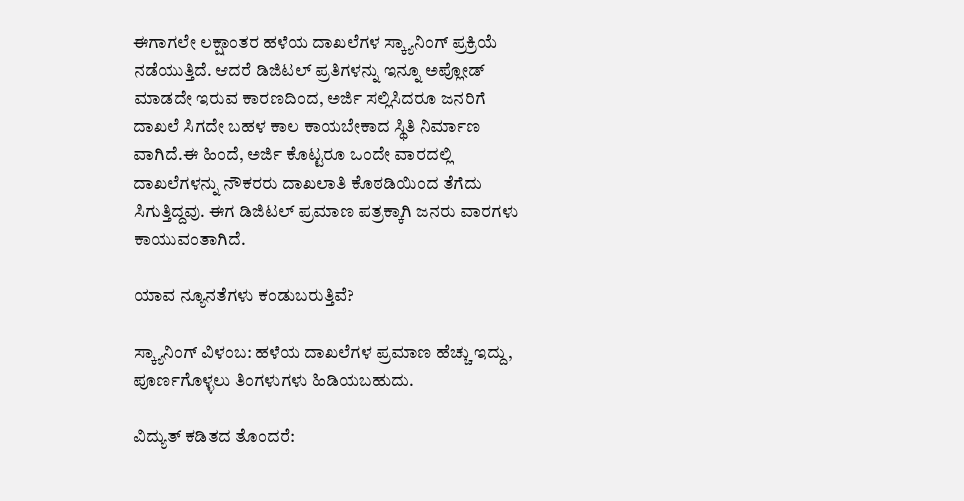ಈಗಾಗಲೇ ಲಕ್ಷಾಂತರ ಹಳೆಯ ದಾಖಲೆಗಳ ಸ್ಕ್ಯಾನಿಂಗ್ ಪ್ರಕ್ರಿಯೆ ನಡೆಯುತ್ತಿದೆ. ಆದರೆ ಡಿಜಿಟಲ್ ಪ್ರತಿಗಳನ್ನು ಇನ್ನೂ ಅಪ್ಲೋಡ್ ಮಾಡದೇ ಇರುವ ಕಾರಣದಿಂದ, ಅರ್ಜಿ ಸಲ್ಲಿಸಿದರೂ ಜನರಿಗೆ ದಾಖಲೆ ಸಿಗದೇ ಬಹಳ ಕಾಲ ಕಾಯಬೇಕಾದ ಸ್ಥಿತಿ ನಿರ್ಮಾಣ ವಾಗಿದೆ.ಈ ಹಿಂದೆ, ಅರ್ಜಿ ಕೊಟ್ಟರೂ ಒಂದೇ ವಾರದಲ್ಲಿ ದಾಖಲೆಗಳನ್ನು ನೌಕರರು ದಾಖಲಾತಿ ಕೊಠಡಿಯಿಂದ ತೆಗೆದು ಸಿಗುತ್ತಿದ್ದವು. ಈಗ ಡಿಜಿಟಲ್ ಪ್ರಮಾಣ ಪತ್ರಕ್ಕಾಗಿ ಜನರು ವಾರಗಳು ಕಾಯುವಂತಾಗಿದೆ.

ಯಾವ ನ್ಯೂನತೆಗಳು ಕಂಡುಬರುತ್ತಿವೆ?

ಸ್ಕ್ಯಾನಿಂಗ್ ವಿಳಂಬ: ಹಳೆಯ ದಾಖಲೆಗಳ ಪ್ರಮಾಣ ಹೆಚ್ಚು ಇದ್ದು, ಪೂರ್ಣಗೊಳ್ಳಲು ತಿಂಗಳುಗಳು ಹಿಡಿಯಬಹುದು.

ವಿದ್ಯುತ್ ಕಡಿತದ ತೊಂದರೆ: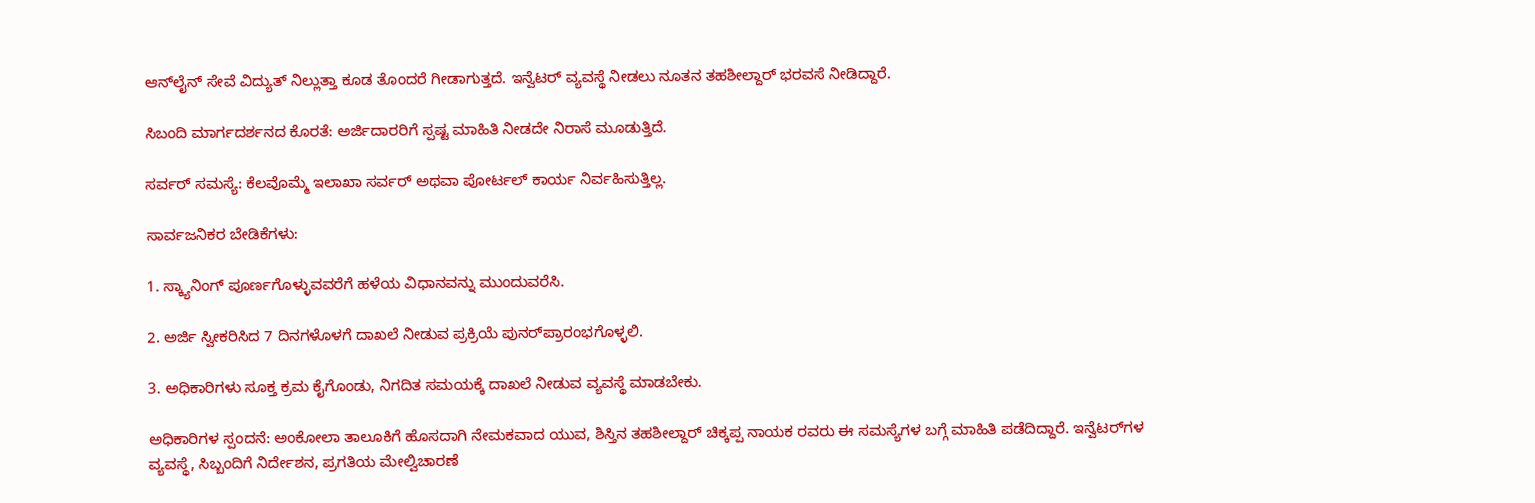ಆನ್‌ಲೈನ್ ಸೇವೆ ವಿದ್ಯುತ್ ನಿಲ್ಲುತ್ತಾ ಕೂಡ ತೊಂದರೆ ಗೀಡಾಗುತ್ತದೆ. ಇನ್ವೆಟರ್ ವ್ಯವಸ್ಥೆ ನೀಡಲು ನೂತನ ತಹಶೀಲ್ದಾರ್ ಭರವಸೆ ನೀಡಿದ್ದಾರೆ.

ಸಿಬಂದಿ ಮಾರ್ಗದರ್ಶನದ ಕೊರತೆ: ಅರ್ಜಿದಾರರಿಗೆ ಸ್ಪಷ್ಟ ಮಾಹಿತಿ ನೀಡದೇ ನಿರಾಸೆ ಮೂಡುತ್ತಿದೆ.

ಸರ್ವರ್ ಸಮಸ್ಯೆ: ಕೆಲವೊಮ್ಮೆ ಇಲಾಖಾ ಸರ್ವರ್ ಅಥವಾ ಪೋರ್ಟಲ್ ಕಾರ್ಯ ನಿರ್ವಹಿಸುತ್ತಿಲ್ಲ.

ಸಾರ್ವಜನಿಕರ ಬೇಡಿಕೆಗಳು:

1. ಸ್ಕ್ಯಾನಿಂಗ್ ಪೂರ್ಣಗೊಳ್ಳುವವರೆಗೆ ಹಳೆಯ ವಿಧಾನವನ್ನು ಮುಂದುವರೆಸಿ.

2. ಅರ್ಜಿ ಸ್ವೀಕರಿಸಿದ 7 ದಿನಗಳೊಳಗೆ ದಾಖಲೆ ನೀಡುವ ಪ್ರಕ್ರಿಯೆ ಪುನರ್‌ಪ್ರಾರಂಭಗೊಳ್ಳಲಿ.

3. ಅಧಿಕಾರಿಗಳು ಸೂಕ್ತ ಕ್ರಮ ಕೈಗೊಂಡು, ನಿಗದಿತ ಸಮಯಕ್ಕೆ ದಾಖಲೆ ನೀಡುವ ವ್ಯವಸ್ಥೆ ಮಾಡಬೇಕು.

ಅಧಿಕಾರಿಗಳ ಸ್ಪಂದನೆ: ಅಂಕೋಲಾ ತಾಲೂಕಿಗೆ ಹೊಸದಾಗಿ ನೇಮಕವಾದ ಯುವ, ಶಿಸ್ತಿನ ತಹಶೀಲ್ದಾರ್ ಚಿಕ್ಕಪ್ಪ ನಾಯಕ ರವರು ಈ ಸಮಸ್ಯೆಗಳ ಬಗ್ಗೆ ಮಾಹಿತಿ ಪಡೆದಿದ್ದಾರೆ. ಇನ್ವೆಟರ್‌ಗಳ ವ್ಯವಸ್ಥೆ, ಸಿಬ್ಬಂದಿಗೆ ನಿರ್ದೇಶನ, ಪ್ರಗತಿಯ ಮೇಲ್ವಿಚಾರಣೆ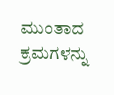ಮುಂತಾದ ಕ್ರಮಗಳನ್ನು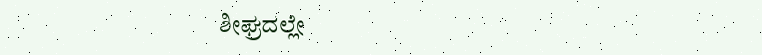ಶೀಘ್ರದಲ್ಲೇ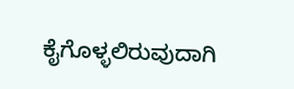ಕೈಗೊಳ್ಳಲಿರುವುದಾಗಿ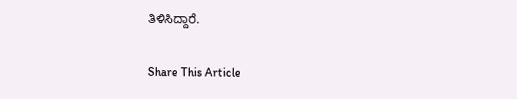ತಿಳಿಸಿದ್ದಾರೆ.

Share This Article